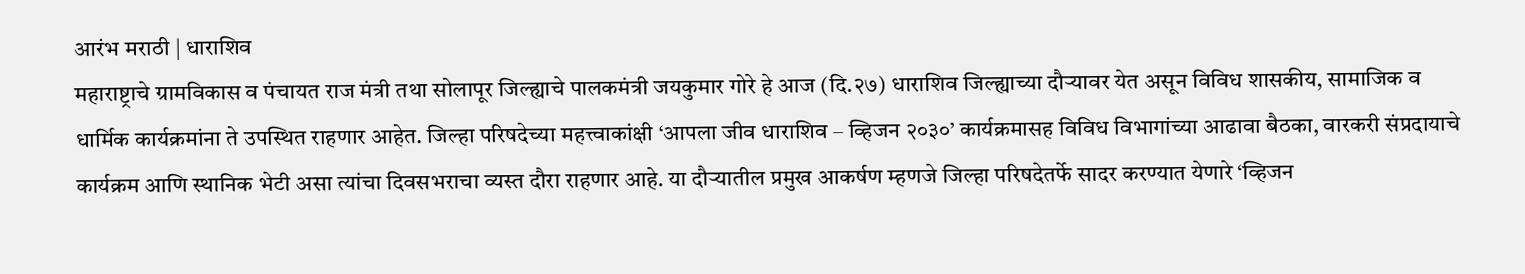आरंभ मराठी | धाराशिव
महाराष्ट्राचे ग्रामविकास व पंचायत राज मंत्री तथा सोलापूर जिल्ह्याचे पालकमंत्री जयकुमार गोरे हे आज (दि.२७) धाराशिव जिल्ह्याच्या दौऱ्यावर येत असून विविध शासकीय, सामाजिक व धार्मिक कार्यक्रमांना ते उपस्थित राहणार आहेत. जिल्हा परिषदेच्या महत्त्वाकांक्षी ‘आपला जीव धाराशिव – व्हिजन २०३०’ कार्यक्रमासह विविध विभागांच्या आढावा बैठका, वारकरी संप्रदायाचे कार्यक्रम आणि स्थानिक भेटी असा त्यांचा दिवसभराचा व्यस्त दौरा राहणार आहे. या दौऱ्यातील प्रमुख आकर्षण म्हणजे जिल्हा परिषदेतर्फे सादर करण्यात येणारे ‘व्हिजन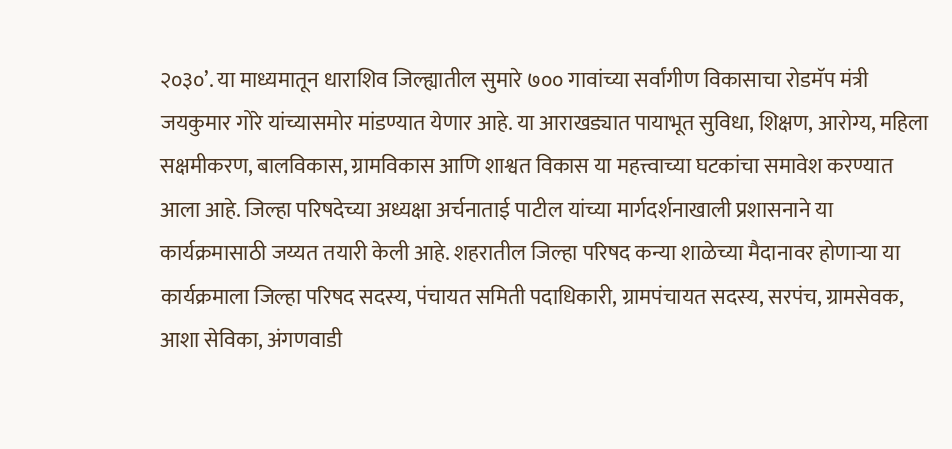२०३०’. या माध्यमातून धाराशिव जिल्ह्यातील सुमारे ७०० गावांच्या सर्वांगीण विकासाचा रोडमॅप मंत्री जयकुमार गोरे यांच्यासमोर मांडण्यात येणार आहे. या आराखड्यात पायाभूत सुविधा, शिक्षण, आरोग्य, महिला सक्षमीकरण, बालविकास, ग्रामविकास आणि शाश्वत विकास या महत्त्वाच्या घटकांचा समावेश करण्यात आला आहे. जिल्हा परिषदेच्या अध्यक्षा अर्चनाताई पाटील यांच्या मार्गदर्शनाखाली प्रशासनाने या कार्यक्रमासाठी जय्यत तयारी केली आहे. शहरातील जिल्हा परिषद कन्या शाळेच्या मैदानावर होणाऱ्या या कार्यक्रमाला जिल्हा परिषद सदस्य, पंचायत समिती पदाधिकारी, ग्रामपंचायत सदस्य, सरपंच, ग्रामसेवक, आशा सेविका, अंगणवाडी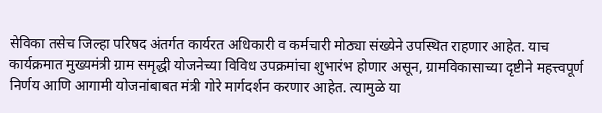सेविका तसेच जिल्हा परिषद अंतर्गत कार्यरत अधिकारी व कर्मचारी मोठ्या संख्येने उपस्थित राहणार आहेत. याच कार्यक्रमात मुख्यमंत्री ग्राम समृद्धी योजनेच्या विविध उपक्रमांचा शुभारंभ होणार असून, ग्रामविकासाच्या दृष्टीने महत्त्वपूर्ण निर्णय आणि आगामी योजनांबाबत मंत्री गोरे मार्गदर्शन करणार आहेत. त्यामुळे या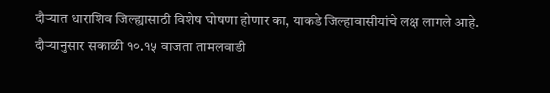दौऱ्यात धाराशिव जिल्ह्यासाठी विशेष घोषणा होणार का, याकडे जिल्हावासीयांचे लक्ष लागले आहे.
दौऱ्यानुसार सकाळी १०.१५ वाजता तामलवाडी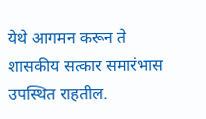येथे आगमन करून ते शासकीय सत्कार समारंभास उपस्थित राहतील.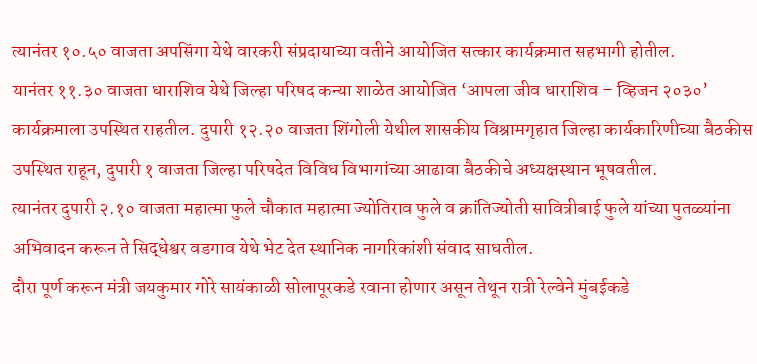त्यानंतर १०.५० वाजता अपसिंगा येथे वारकरी संप्रदायाच्या वतीने आयोजित सत्कार कार्यक्रमात सहभागी होतील.
यानंतर ११.३० वाजता धाराशिव येथे जिल्हा परिषद कन्या शाळेत आयोजित ‘आपला जीव धाराशिव – व्हिजन २०३०’ कार्यक्रमाला उपस्थित राहतील. दुपारी १२.२० वाजता शिंगोली येथील शासकीय विश्रामगृहात जिल्हा कार्यकारिणीच्या बैठकीस उपस्थित राहून, दुपारी १ वाजता जिल्हा परिषदेत विविध विभागांच्या आढावा बैठकीचे अध्यक्षस्थान भूषवतील.
त्यानंतर दुपारी २.१० वाजता महात्मा फुले चौकात महात्मा ज्योतिराव फुले व क्रांतिज्योती सावित्रीबाई फुले यांच्या पुतळ्यांना अभिवादन करून ते सिद्धेश्वर वडगाव येथे भेट देत स्थानिक नागरिकांशी संवाद साधतील.
दौरा पूर्ण करून मंत्री जयकुमार गोरे सायंकाळी सोलापूरकडे रवाना होणार असून तेथून रात्री रेल्वेने मुंबईकडे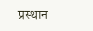प्रस्थान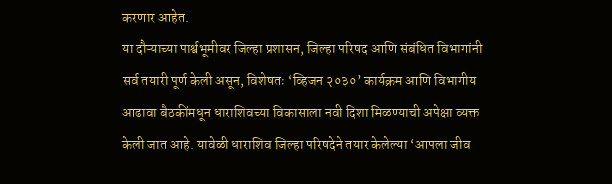करणार आहेत.
या दौऱ्याच्या पार्श्वभूमीवर जिल्हा प्रशासन, जिल्हा परिषद आणि संबंधित विभागांनी सर्व तयारी पूर्ण केली असून, विशेषतः ‘व्हिजन २०३०’ कार्यक्रम आणि विभागीय आढावा बैठकींमधून धाराशिवच्या विकासाला नवी दिशा मिळण्याची अपेक्षा व्यक्त केली जात आहे. यावेळी धाराशिव जिल्हा परिषदेने तयार केलेल्या ‘आपला जीव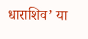धाराशिव’ या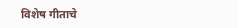विशेष गीताचे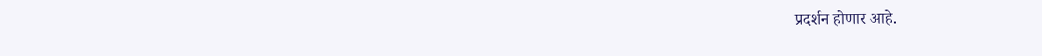प्रदर्शन होणार आहे.